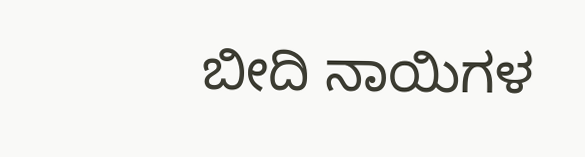ಬೀದಿ ನಾಯಿಗಳ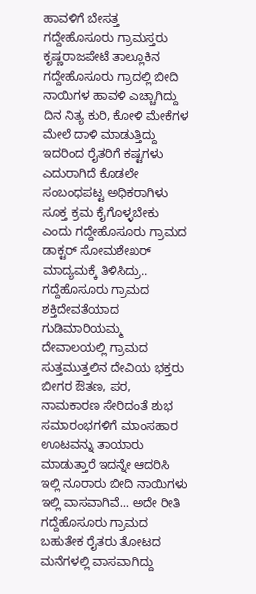ಹಾವಳಿಗೆ ಬೇಸತ್ತ ಗದ್ದೇಹೊಸೂರು ಗ್ರಾಮಸ್ತರು
ಕೃಷ್ಣರಾಜಪೇಟೆ ತಾಲ್ಲೂಕಿನ ಗದ್ದೇಹೊಸೂರು ಗ್ರಾದಲ್ಲಿ ಬೀದಿ ನಾಯಿಗಳ ಹಾವಳಿ ಎಚ್ಚಾಗಿದ್ದು ದಿನ ನಿತ್ಯ ಕುರಿ, ಕೋಳಿ ಮೇಕೆಗಳ ಮೇಲೆ ದಾಳಿ ಮಾಡುತ್ತಿದ್ದು ಇದರಿಂದ ರೈತರಿಗೆ ಕಷ್ಟಗಳು ಎದುರಾಗಿದೆ ಕೊಡಲೇ ಸಂಬಂಧಪಟ್ಟ ಅಧಿಕರಾಗಿಳು ಸೂಕ್ತ ಕ್ರಮ ಕೈಗೊಳ್ಳಬೇಕು ಎಂದು ಗದ್ದೇಹೊಸೂರು ಗ್ರಾಮದ ಡಾಕ್ಟರ್ ಸೋಮಶೇಖರ್ ಮಾದ್ಯಮಕ್ಕೆ ತಿಳಿಸಿದ್ರು..
ಗದ್ದೆಹೊಸೂರು ಗ್ರಾಮದ ಶಕ್ತಿದೇವತೆಯಾದ ಗುಡಿಮಾರಿಯಮ್ಮ ದೇವಾಲಯಲ್ಲಿ ಗ್ರಾಮದ ಸುತ್ತಮುತ್ತಲಿನ ದೇವಿಯ ಭಕ್ತರು ಬೀಗರ ಔತಣ, ಪರ, ನಾಮಕಾರಣ ಸೇರಿದಂತೆ ಶುಭ ಸಮಾರಂಭಗಳಿಗೆ ಮಾಂಸಹಾರ ಊಟವನ್ನು ತಾಯಾರು ಮಾಡುತ್ತಾರೆ ಇದನ್ನೇ ಆದರಿಸಿ ಇಲ್ಲಿ ನೂರಾರು ಬೀದಿ ನಾಯಿಗಳು ಇಲ್ಲಿ ವಾಸವಾಗಿವೆ... ಅದೇ ರೀತಿ ಗದ್ದೆಹೊಸೂರು ಗ್ರಾಮದ ಬಹುತೇಕ ರೈತರು ತೋಟದ ಮನೆಗಳಲ್ಲಿ ವಾಸವಾಗಿದ್ದು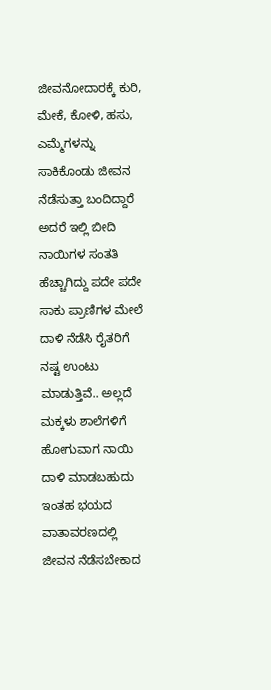ಜೀವನೋದಾರಕ್ಕೆ ಕುರಿ, ಮೇಕೆ, ಕೋಳಿ, ಹಸು, ಎಮ್ಮೆಗಳನ್ನು ಸಾಕಿಕೊಂಡು ಜೀವನ ನೆಡೆಸುತ್ತಾ ಬಂದಿದ್ದಾರೆ ಅದರೆ ಇಲ್ಲಿ ಬೀದಿ ನಾಯಿಗಳ ಸಂತತಿ ಹೆಚ್ಚಾಗಿದ್ದು ಪದೇ ಪದೇ ಸಾಕು ಪ್ರಾಣಿಗಳ ಮೇಲೆ ದಾಳಿ ನೆಡೆಸಿ ರೈತರಿಗೆ ನಷ್ಟ ಉಂಟು ಮಾಡುತ್ತಿವೆ.. ಅಲ್ಲದೆ ಮಕ್ಕಳು ಶಾಲೆಗಳಿಗೆ ಹೋಗುವಾಗ ನಾಯಿ ದಾಳಿ ಮಾಡಬಹುದು ಇಂತಹ ಭಯದ ವಾತಾವರಣದಲ್ಲಿ ಜೀವನ ನೆಡೆಸಬೇಕಾದ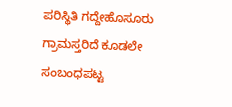ಪರಿಸ್ಥಿತಿ ಗದ್ದೇಹೊಸೂರು ಗ್ರಾಮಸ್ತರಿದೆ ಕೂಡಲೇ ಸಂಬಂಧಪಟ್ಟ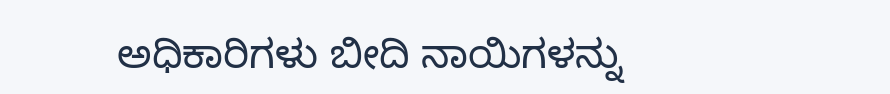ಅಧಿಕಾರಿಗಳು ಬೀದಿ ನಾಯಿಗಳನ್ನು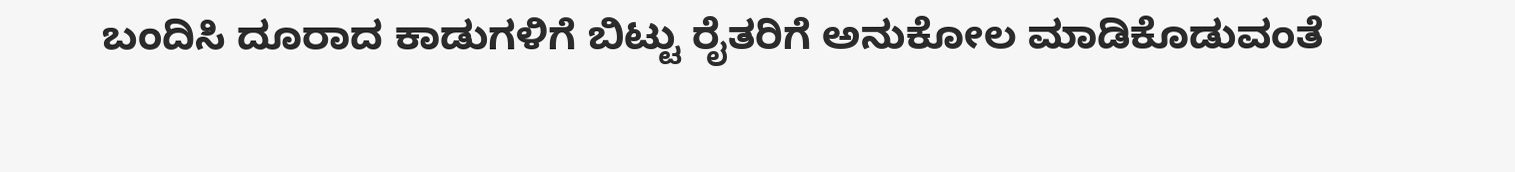ಬಂದಿಸಿ ದೂರಾದ ಕಾಡುಗಳಿಗೆ ಬಿಟ್ಟು ರೈತರಿಗೆ ಅನುಕೋಲ ಮಾಡಿಕೊಡುವಂತೆ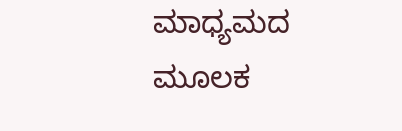ಮಾಧ್ಯಮದ ಮೂಲಕ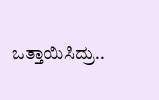ಒತ್ತಾಯಿಸಿದ್ರು..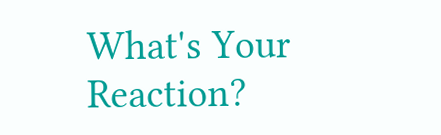What's Your Reaction?